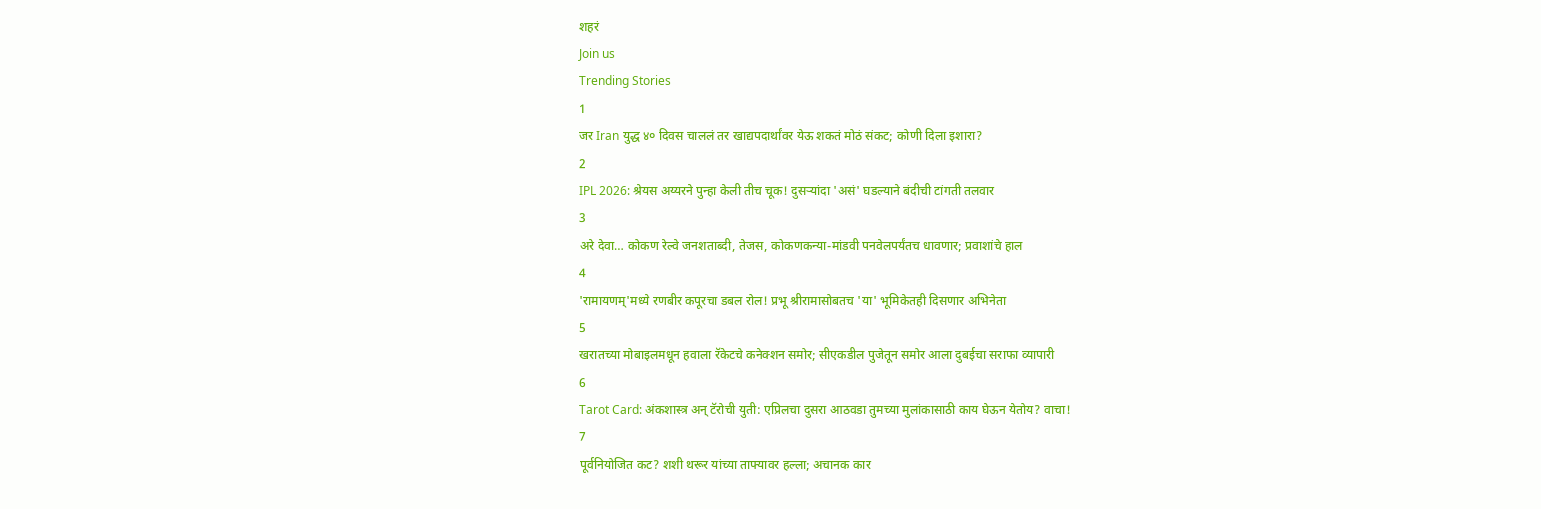शहरं
Join us
Trending Stories
1
जर Iran युद्ध ४० दिवस चाललं तर खाद्यपदार्थांवर येऊ शकतं मोठं संकट; कोणी दिला इशारा?
2
IPL 2026: श्रेयस अय्यरने पुन्हा केली तीच चूक! दुसऱ्यांदा 'असं' घडल्याने बंदीची टांगती तलवार
3
अरे देवा… कोकण रेल्वे जनशताब्दी, तेजस, कोकणकन्या-मांडवी पनवेलपर्यंतच धावणार; प्रवाशांचे हाल
4
'रामायणम्'मध्ये रणबीर कपूरचा डबल रोल! प्रभू श्रीरामासोबतच 'या' भूमिकेतही दिसणार अभिनेता
5
खरातच्या मोबाइलमधून हवाला रॅकेटचे कनेक्शन समोर; सीएकडील पुजेतून समोर आला दुबईचा सराफा व्यापारी
6
Tarot Card: अंकशास्त्र अन् टॅरोची युती: एप्रिलचा दुसरा आठवडा तुमच्या मुलांकासाठी काय घेऊन येतोय? वाचा!
7
पूर्वनियोजित कट? शशी थरूर यांच्या ताफ्यावर हल्ला; अचानक कार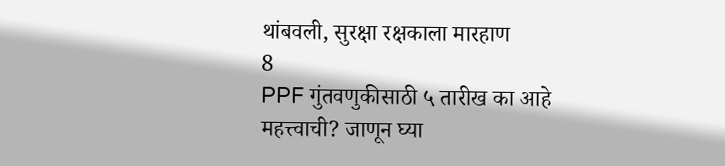थांबवली, सुरक्षा रक्षकाला मारहाण
8
PPF गुंतवणुकीसाठी ५ तारीख का आहे महत्त्वाची? जाणून घ्या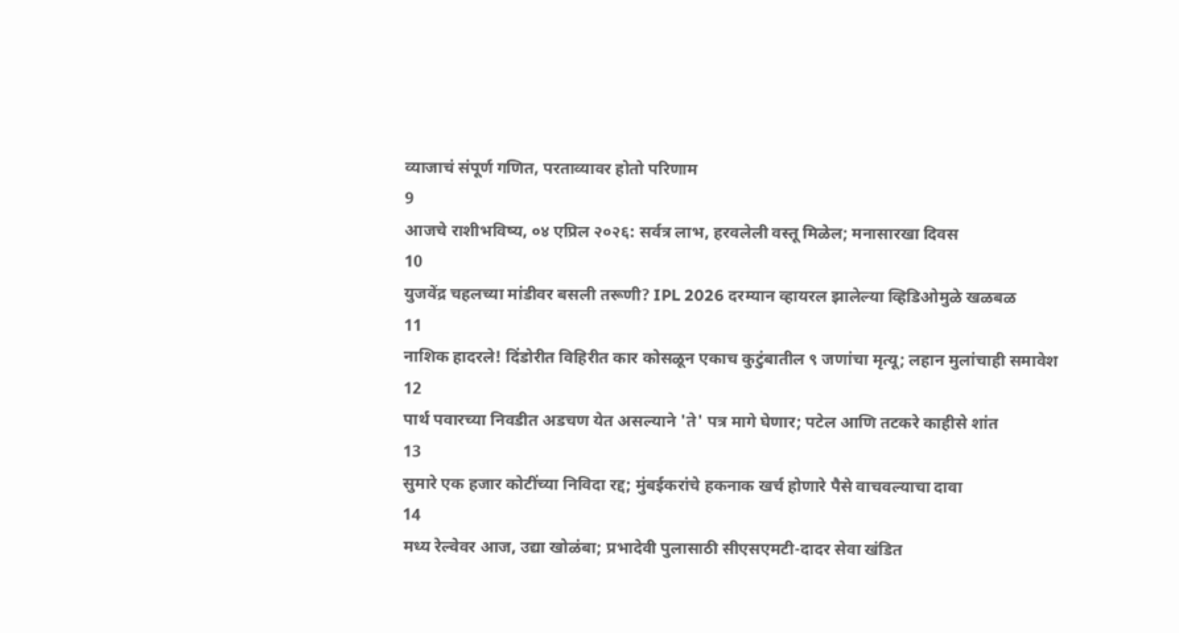व्याजाचं संपूर्ण गणित, परताव्यावर होतो परिणाम
9
आजचे राशीभविष्य, ०४ एप्रिल २०२६: सर्वत्र लाभ, हरवलेली वस्तू मिळेल; मनासारखा दिवस
10
युजवेंद्र चहलच्या मांडीवर बसली तरूणी? IPL 2026 दरम्यान व्हायरल झालेल्या व्हिडिओमुळे खळबळ
11
नाशिक हादरले! दिंडोरीत विहिरीत कार कोसळून एकाच कुटुंबातील ९ जणांचा मृत्यू; लहान मुलांचाही समावेश
12
पार्थ पवारच्या निवडीत अडचण येत असल्याने 'ते' पत्र मागे घेणार; पटेल आणि तटकरे काहीसे शांत
13
सुमारे एक हजार कोटींच्या निविदा रद्द; मुंबईकरांचे हकनाक खर्च होणारे पैसे वाचवल्याचा दावा
14
मध्य रेल्वेवर आज, उद्या खोळंबा; प्रभादेवी पुलासाठी सीएसएमटी-दादर सेवा खंडित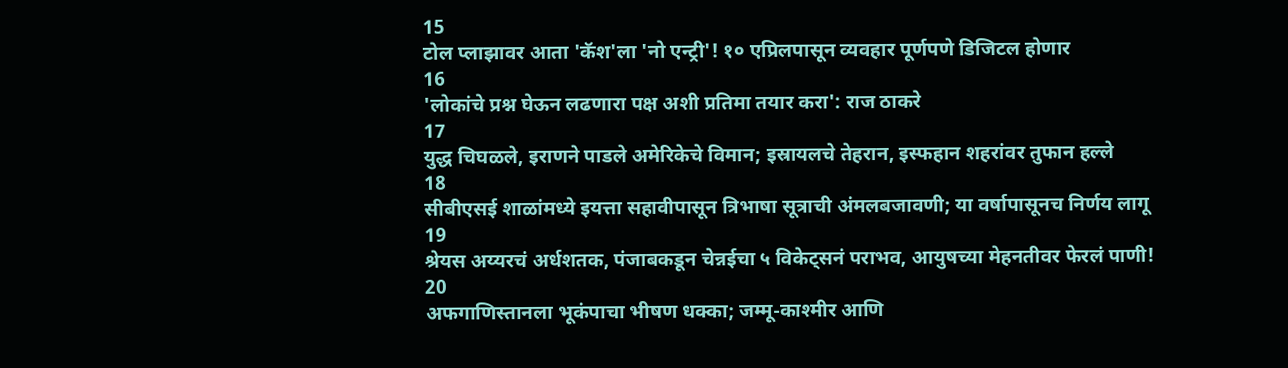15
टोल प्लाझावर आता 'कॅश'ला 'नो एन्ट्री'! १० एप्रिलपासून व्यवहार पूर्णपणे डिजिटल होणार
16
'लोकांचे प्रश्न घेऊन लढणारा पक्ष अशी प्रतिमा तयार करा': राज ठाकरे
17
युद्ध चिघळले, इराणने पाडले अमेरिकेचे विमान; इस्रायलचे तेहरान, इस्फहान शहरांवर तुफान हल्ले
18
सीबीएसई शाळांमध्ये इयत्ता सहावीपासून त्रिभाषा सूत्राची अंमलबजावणी; या वर्षापासूनच निर्णय लागू
19
श्रेयस अय्यरचं अर्धशतक, पंजाबकडून चेन्नईचा ५ विकेट्सनं पराभव, आयुषच्या मेहनतीवर फेरलं पाणी!
20
अफगाणिस्तानला भूकंपाचा भीषण धक्का; जम्मू-काश्मीर आणि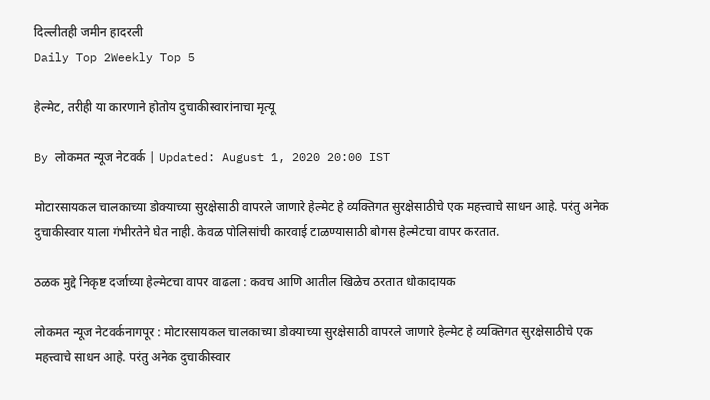दिल्लीतही जमीन हादरली
Daily Top 2Weekly Top 5

हेल्मेट, तरीही या कारणाने होतोय दुचाकीस्वारांनाचा मृत्यू

By लोकमत न्यूज नेटवर्क | Updated: August 1, 2020 20:00 IST

मोटारसायकल चालकाच्या डोक्याच्या सुरक्षेसाठी वापरले जाणारे हेल्मेट हे व्यक्तिगत सुरक्षेसाठीचे एक महत्त्वाचे साधन आहे. परंतु अनेक दुचाकीस्वार याला गंभीरतेने घेत नाही. केवळ पोलिसांची कारवाई टाळण्यासाठी बोगस हेल्मेटचा वापर करतात.

ठळक मुद्दे निकृष्ट दर्जाच्या हेल्मेटचा वापर वाढला : कवच आणि आतील खिळेच ठरतात धोकादायक

लोकमत न्यूज नेटवर्कनागपूर : मोटारसायकल चालकाच्या डोक्याच्या सुरक्षेसाठी वापरले जाणारे हेल्मेट हे व्यक्तिगत सुरक्षेसाठीचे एक महत्त्वाचे साधन आहे. परंतु अनेक दुचाकीस्वार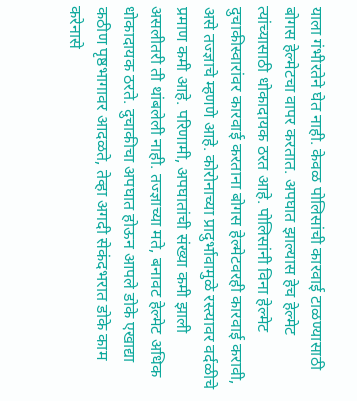याला गंभीरतेने घेत नाही. केवळ पोलिसांची कारवाई टाळण्यासाठी बोगस हेल्मेटचा वापर करतात. अपघात झाल्यास हेच हेल्मेट त्यांच्यासाठी धोकादायक ठरत आहे. पोलिसांनी विना हेल्मेट दुचाकीस्वारांवर कारवाई करताना बोगस हेल्मेटवरही कारवाई करावी, असे तज्ज्ञाचे म्हणणे आहे. कोरोनाच्या प्रादुर्भावामुळे रस्त्यावर वर्दळीचे प्रमाण कमी आहे. परिणामी, अपघातांची संख्या कमी झाली असलीतरी ती थांबलेली नाही. तज्ज्ञाच्या मते, बनावट हेल्मेट अधिक धोकादायक ठरते. दुचाकीचा अपघात होऊन आपले डोके एखाद्या कठीण पृष्ठभागावर आदळते, तेव्हा अगदी सेकंदभरात डोके काम करेनासे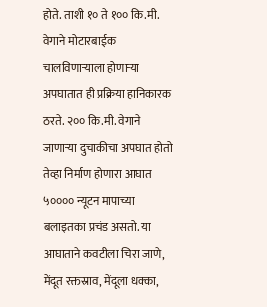होते. ताशी १० ते १०० कि.मी. वेगाने मोटारबाईक चालविणाऱ्याला होणाऱ्या अपघातात ही प्रक्रिया हानिकारक ठरते. २०० कि.मी. वेगाने जाणाऱ्या दुचाकीचा अपघात होतो तेव्हा निर्माण होणारा आघात ५०००० न्यूटन मापाच्या बलाइतका प्रचंड असतो. या आघाताने कवटीला चिरा जाणे, मेंदूत रक्तस्राव, मेंदूला धक्का,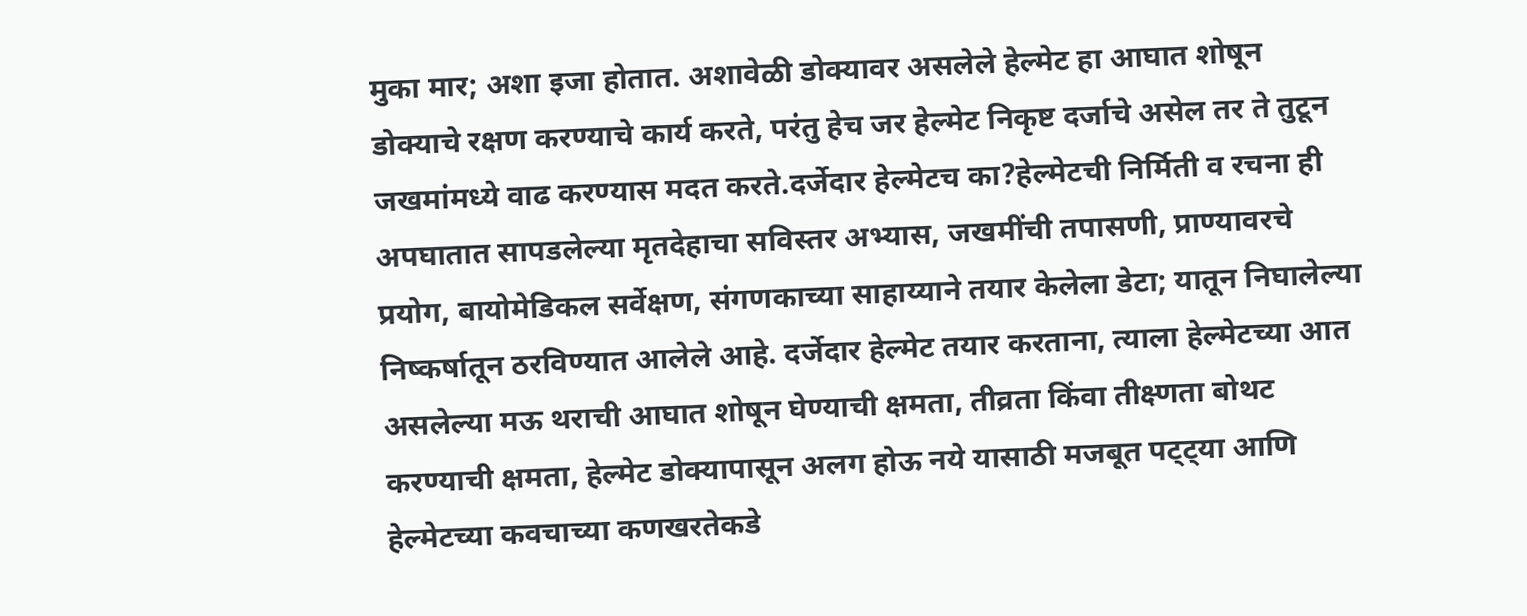मुका मार; अशा इजा होतात. अशावेळी डोक्यावर असलेले हेल्मेट हा आघात शोषून डोक्याचे रक्षण करण्याचे कार्य करते, परंतु हेच जर हेल्मेट निकृष्ट दर्जाचे असेल तर ते तुटून जखमांमध्ये वाढ करण्यास मदत करते.दर्जेदार हेल्मेटच का?हेल्मेटची निर्मिती व रचना ही अपघातात सापडलेल्या मृतदेहाचा सविस्तर अभ्यास, जखमींची तपासणी, प्राण्यावरचे प्रयोग, बायोमेडिकल सर्वेक्षण, संगणकाच्या साहाय्याने तयार केलेला डेटा; यातून निघालेल्या निष्कर्षातून ठरविण्यात आलेले आहे. दर्जेदार हेल्मेट तयार करताना, त्याला हेल्मेटच्या आत असलेल्या मऊ थराची आघात शोषून घेण्याची क्षमता, तीव्रता किंवा तीक्ष्णता बोथट करण्याची क्षमता, हेल्मेट डोक्यापासून अलग होऊ नये यासाठी मजबूत पट्ट्या आणि हेल्मेटच्या कवचाच्या कणखरतेकडे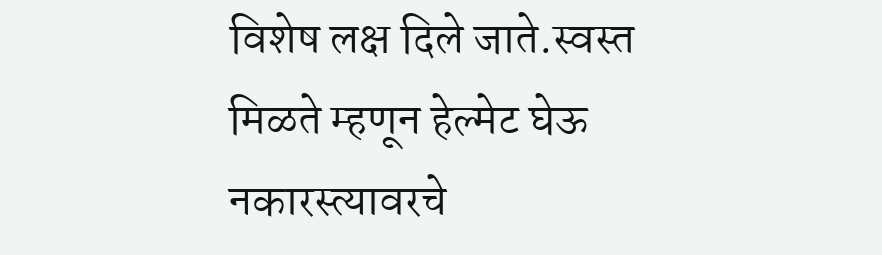विशेष लक्ष दिले जाते.स्वस्त मिळते म्हणून हेल्मेट घेऊ नकारस्त्यावरचे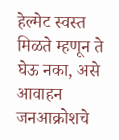हेल्मेट स्वस्त मिळते म्हणून ते घेऊ नका, असे आवाहन जनआक्रोशचे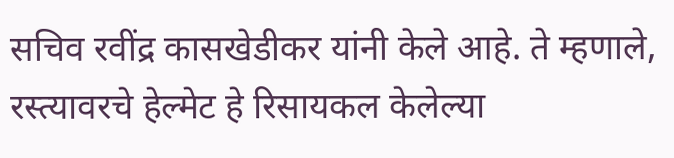सचिव रवींद्र कासखेडीकर यांनी केले आहे. ते म्हणाले, रस्त्यावरचे हेल्मेट हे रिसायकल केलेल्या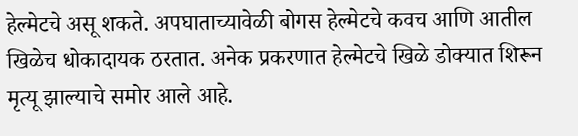हेल्मेटचे असू शकते. अपघाताच्यावेळी बोगस हेल्मेटचे कवच आणि आतील खिळेच धोकादायक ठरतात. अनेक प्रकरणात हेल्मेटचे खिळे डोक्यात शिरून मृत्यू झाल्याचे समोर आले आहे.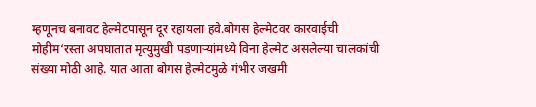म्हणूनच बनावट हेल्मेटपासून दूर रहायला हवे.बोगस हेल्मेटवर कारवाईची मोहीम‘रस्ता अपघातात मृत्युमुखी पडणाऱ्यांमध्ये विना हेल्मेट असलेल्या चालकांची संख्या मोठी आहे. यात आता बोगस हेल्मेटमुळे गंभीर जखमी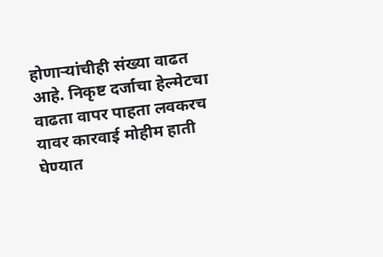होणाऱ्यांचीही संख्या वाढत आहे. निकृष्ट दर्जाचा हेल्मेटचा वाढता वापर पाहता लवकरच यावर कारवाई मोहीम हाती घेण्यात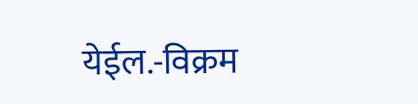येईल.-विक्रम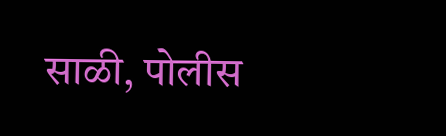साळी, पोलीस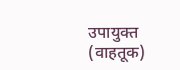उपायुक्त (वाहतूक)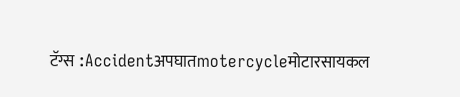टॅग्स :Accidentअपघातmotercycleमोटारसायकल